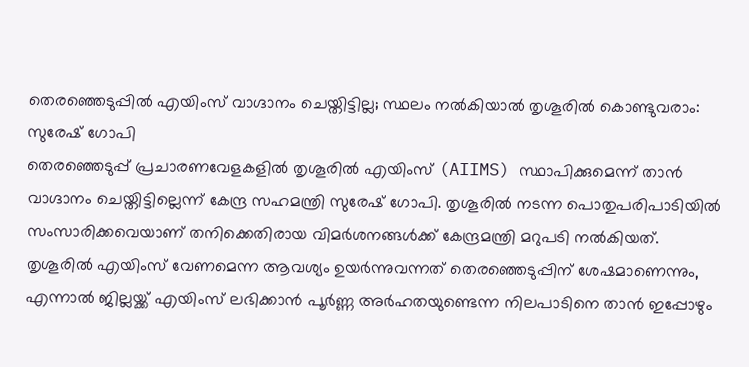തെരഞ്ഞെടുപ്പിൽ എയിംസ് വാഗ്ദാനം ചെയ്തിട്ടില്ല; സ്ഥലം നൽകിയാൽ തൃശൂരിൽ കൊണ്ടുവരാം: സുരേഷ് ഗോപി
തെരഞ്ഞെടുപ്പ് പ്രചാരണവേളകളിൽ തൃശൂരിൽ എയിംസ് (AIIMS) സ്ഥാപിക്കുമെന്ന് താൻ വാഗ്ദാനം ചെയ്തിട്ടില്ലെന്ന് കേന്ദ്ര സഹമന്ത്രി സുരേഷ് ഗോപി. തൃശൂരിൽ നടന്ന പൊതുപരിപാടിയിൽ സംസാരിക്കവെയാണ് തനിക്കെതിരായ വിമർശനങ്ങൾക്ക് കേന്ദ്രമന്ത്രി മറുപടി നൽകിയത്.
തൃശൂരിൽ എയിംസ് വേണമെന്ന ആവശ്യം ഉയർന്നുവന്നത് തെരഞ്ഞെടുപ്പിന് ശേഷമാണെന്നും, എന്നാൽ ജില്ലയ്ക്ക് എയിംസ് ലഭിക്കാൻ പൂർണ്ണ അർഹതയുണ്ടെന്ന നിലപാടിനെ താൻ ഇപ്പോഴും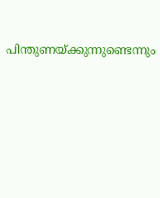പിന്തുണയ്ക്കുന്നുണ്ടെന്നും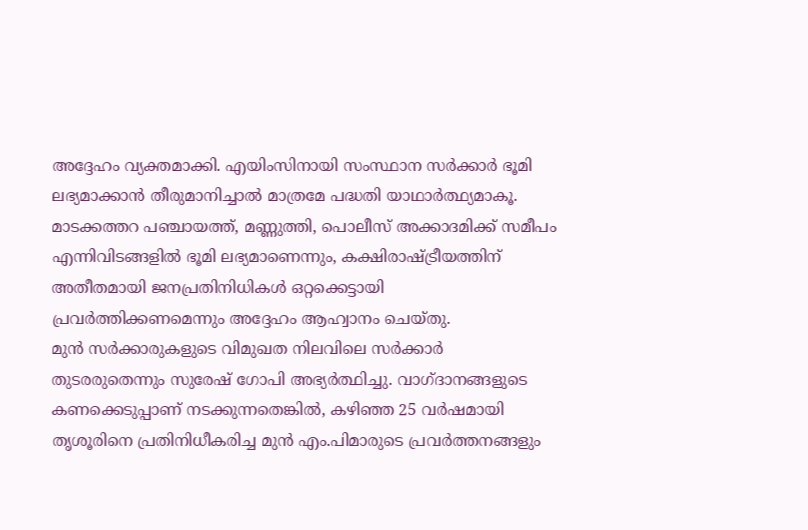അദ്ദേഹം വ്യക്തമാക്കി. എയിംസിനായി സംസ്ഥാന സർക്കാർ ഭൂമി ലഭ്യമാക്കാൻ തീരുമാനിച്ചാൽ മാത്രമേ പദ്ധതി യാഥാർത്ഥ്യമാകൂ. മാടക്കത്തറ പഞ്ചായത്ത്, മണ്ണുത്തി, പൊലീസ് അക്കാദമിക്ക് സമീപം എന്നിവിടങ്ങളിൽ ഭൂമി ലഭ്യമാണെന്നും, കക്ഷിരാഷ്ട്രീയത്തിന് അതീതമായി ജനപ്രതിനിധികൾ ഒറ്റക്കെട്ടായി പ്രവർത്തിക്കണമെന്നും അദ്ദേഹം ആഹ്വാനം ചെയ്തു.
മുൻ സർക്കാരുകളുടെ വിമുഖത നിലവിലെ സർക്കാർ തുടരരുതെന്നും സുരേഷ് ഗോപി അഭ്യർത്ഥിച്ചു. വാഗ്ദാനങ്ങളുടെ കണക്കെടുപ്പാണ് നടക്കുന്നതെങ്കിൽ, കഴിഞ്ഞ 25 വർഷമായി തൃശൂരിനെ പ്രതിനിധീകരിച്ച മുൻ എം.പിമാരുടെ പ്രവർത്തനങ്ങളും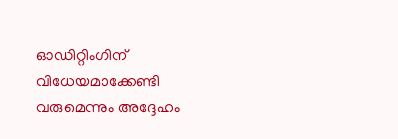ഓഡിറ്റിംഗിന് വിധേയമാക്കേണ്ടി വരുമെന്നും അദ്ദേഹം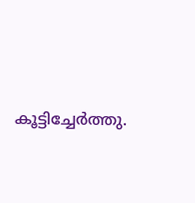കൂട്ടിച്ചേർത്തു.